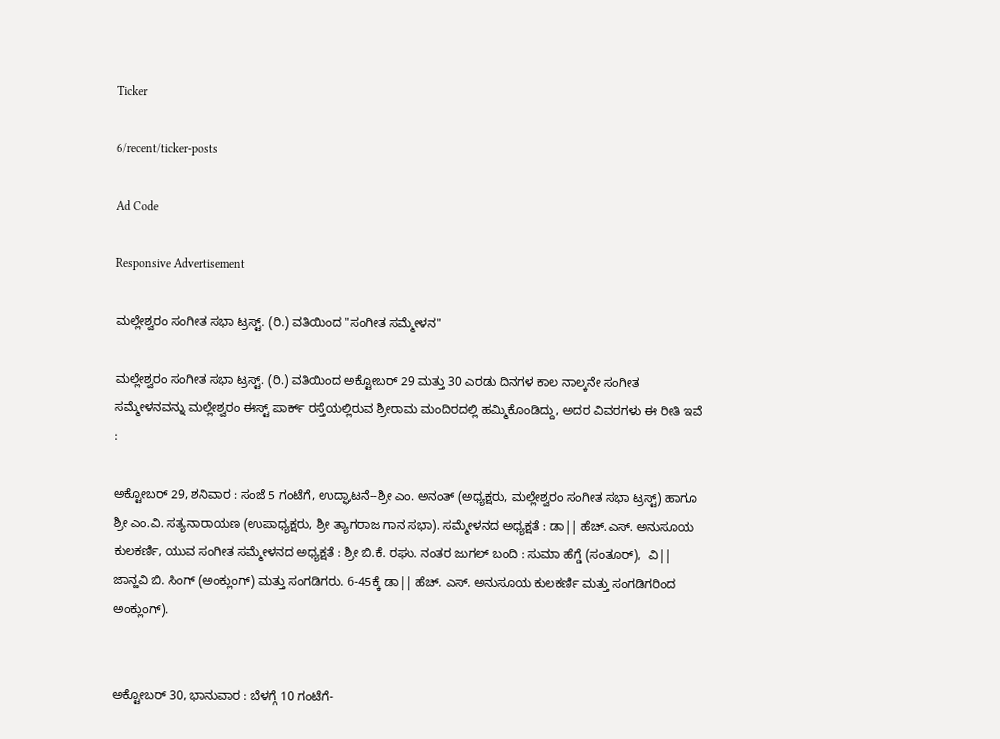Ticker

6/recent/ticker-posts

Ad Code

Responsive Advertisement

ಮಲ್ಲೇಶ್ವರಂ ಸಂಗೀತ ಸಭಾ ಟ್ರಸ್ಟ್. (ರಿ.) ವತಿಯಿಂದ "ಸಂಗೀತ ಸಮ್ಮೇಳನ"

ಮಲ್ಲೇಶ್ವರಂ ಸಂಗೀತ ಸಭಾ ಟ್ರಸ್ಟ್. (ರಿ.) ವತಿಯಿಂದ ಅಕ್ಟೋಬರ್ 29 ಮತ್ತು 30 ಎರಡು ದಿನಗಳ ಕಾಲ ನಾಲ್ಕನೇ ಸಂಗೀತ ಸಮ್ಮೇಳನವನ್ನು ಮಲ್ಲೇಶ್ವರಂ ಈಸ್ಟ್ ಪಾರ್ಕ್ ರಸ್ತೆಯಲ್ಲಿರುವ ಶ್ರೀರಾಮ ಮಂದಿರದಲ್ಲಿ ಹಮ್ಮಿಕೊಂಡಿದ್ದು, ಅದರ ವಿವರಗಳು ಈ ರೀತಿ ಇವೆ :

ಅಕ್ಟೋಬರ್ 29, ಶನಿವಾರ : ಸಂಜೆ 5 ಗಂಟೆಗೆ, ಉದ್ಘಾಟನೆ--ಶ್ರೀ ಎಂ. ಅನಂತ್ (ಅಧ್ಯಕ್ಷರು, ಮಲ್ಲೇಶ್ವರಂ ಸಂಗೀತ ಸಭಾ ಟ್ರಸ್ಟ್) ಹಾಗೂ ಶ್ರೀ ಎಂ.ವಿ. ಸತ್ಯನಾರಾಯಣ (ಉಪಾಧ್ಯಕ್ಷರು, ಶ್ರೀ ತ್ಯಾಗರಾಜ ಗಾನ ಸಭಾ). ಸಮ್ಮೇಳನದ ಅಧ್ಯಕ್ಷತೆ : ಡಾ|| ಹೆಚ್.ಎಸ್. ಅನುಸೂಯ ಕುಲಕರ್ಣಿ, ಯುವ ಸಂಗೀತ ಸಮ್ಮೇಳನದ ಅಧ್ಯಕ್ಷತೆ : ಶ್ರೀ ಬಿ.ಕೆ. ರಘು. ನಂತರ ಜುಗಲ್ ಬಂದಿ : ಸುಮಾ ಹೆಗ್ಡೆ (ಸಂತೂರ್),  ವಿ|| ಜಾನ್ಹವಿ ಬಿ. ಸಿಂಗ್ (ಅಂಕ್ಲುಂಗ್) ಮತ್ತು ಸಂಗಡಿಗರು. 6-45ಕ್ಕೆ ಡಾ|| ಹೆಚ್. ಎಸ್. ಅನುಸೂಯ ಕುಲಕರ್ಣಿ ಮತ್ತು ಸಂಗಡಿಗರಿಂದ ಅಂಕ್ಲುಂಗ್).


ಅಕ್ಟೋಬರ್ 30, ಭಾನುವಾರ : ಬೆಳಗ್ಗೆ 10 ಗಂಟೆಗೆ-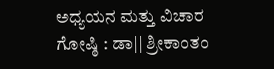ಅಧ್ಯಯನ ಮತ್ತು ವಿಚಾರ ಗೋಷ್ಠಿ : ಡಾ|| ಶ್ರೀಕಾಂತಂ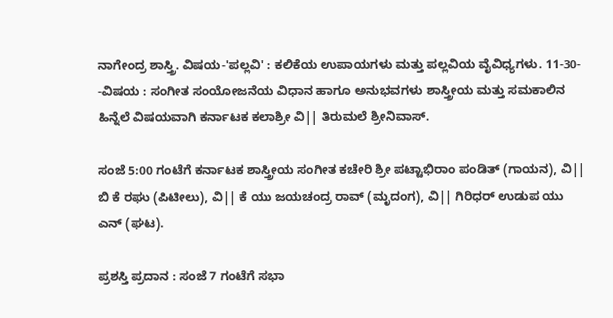ನಾಗೇಂದ್ರ ಶಾಸ್ತ್ರಿ. ವಿಷಯ-'ಪಲ್ಲವಿ' : ಕಲಿಕೆಯ ಉಪಾಯಗಳು ಮತ್ತು ಪಲ್ಲವಿಯ ವೈವಿಧ್ಯಗಳು. 11-30- -ವಿಷಯ : ಸಂಗೀತ ಸಂಯೋಜನೆಯ ವಿಧಾನ ಹಾಗೂ ಅನುಭವಗಳು ಶಾಸ್ತ್ರೀಯ ಮತ್ತು ಸಮಕಾಲಿನ ಹಿನ್ನೆಲೆ ವಿಷಯವಾಗಿ ಕರ್ನಾಟಕ ಕಲಾಶ್ರೀ ವಿ|| ತಿರುಮಲೆ ಶ್ರೀನಿವಾಸ್.

ಸಂಜೆ 5:00 ಗಂಟೆಗೆ ಕರ್ನಾಟಕ ಶಾಸ್ತ್ರೀಯ ಸಂಗೀತ ಕಚೇರಿ ಶ್ರೀ ಪಟ್ಟಾಭಿರಾಂ ಪಂಡಿತ್ (ಗಾಯನ), ವಿ|| ಬಿ ಕೆ ರಘು (ಪಿಟೀಲು), ವಿ|| ಕೆ ಯು ಜಯಚಂದ್ರ ರಾವ್ (ಮೃದಂಗ), ವಿ|| ಗಿರಿಧರ್ ಉಡುಪ ಯು ಎನ್ (ಘಟ).

ಪ್ರಶಸ್ತಿ ಪ್ರದಾನ : ಸಂಜೆ 7 ಗಂಟೆಗೆ ಸಭಾ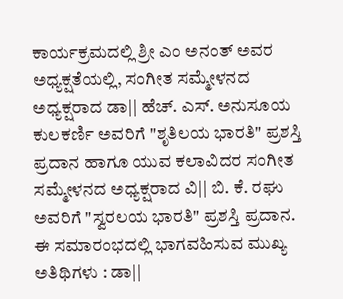ಕಾರ್ಯಕ್ರಮದಲ್ಲಿ ಶ್ರೀ ಎಂ ಅನಂತ್ ಅವರ ಅಧ್ಯಕ್ಷತೆಯಲ್ಲಿ, ಸಂಗೀತ ಸಮ್ಮೇಳನದ ಅಧ್ಯಕ್ಷರಾದ ಡಾ|| ಹೆಚ್. ಎಸ್. ಅನುಸೂಯ ಕುಲಕರ್ಣಿ ಅವರಿಗೆ "ಶೃತಿಲಯ ಭಾರತಿ" ಪ್ರಶಸ್ತಿ ಪ್ರದಾನ ಹಾಗೂ ಯುವ ಕಲಾವಿದರ ಸಂಗೀತ ಸಮ್ಮೇಳನದ ಅಧ್ಯಕ್ಷರಾದ ವಿ|| ಬಿ. ಕೆ. ರಘು ಅವರಿಗೆ "ಸ್ವರಲಯ ಭಾರತಿ" ಪ್ರಶಸ್ತಿ ಪ್ರದಾನ. ಈ ಸಮಾರಂಭದಲ್ಲಿ ಭಾಗವಹಿಸುವ ಮುಖ್ಯ ಅತಿಥಿಗಳು : ಡಾ||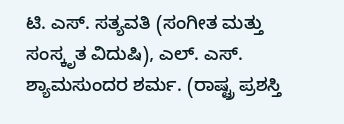ಟಿ. ಎಸ್. ಸತ್ಯವತಿ (ಸಂಗೀತ ಮತ್ತು ಸಂಸ್ಕೃತ ವಿದುಷಿ), ಎಲ್. ಎಸ್. ಶ್ಯಾಮಸುಂದರ ಶರ್ಮ. (ರಾಷ್ಟ್ರ ಪ್ರಶಸ್ತಿ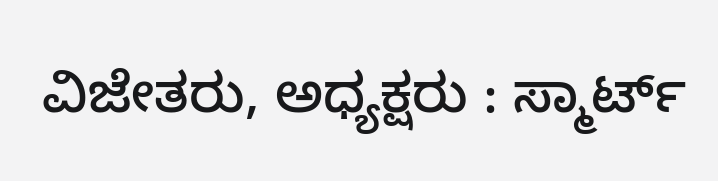ವಿಜೇತರು, ಅಧ್ಯಕ್ಷರು : ಸ್ಮಾರ್ಟ್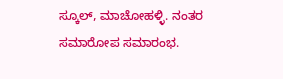ಸ್ಕೂಲ್, ಮಾಚೋಹಳ್ಳಿ. ನಂತರ ಸಮಾರೋಪ ಸಮಾರಂಭ.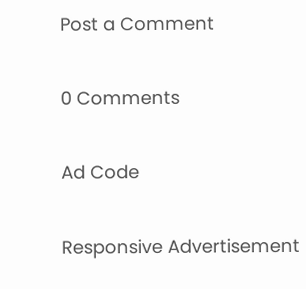Post a Comment

0 Comments

Ad Code

Responsive Advertisement